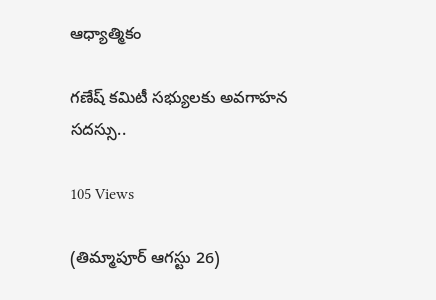ఆధ్యాత్మికం

గణేష్ కమిటీ సభ్యులకు అవగాహన సదస్సు..

105 Views

(తిమ్మాపూర్ ఆగస్టు 26)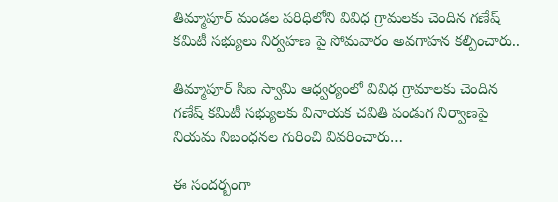తిమ్మాపూర్ మండల పరిధిలోని వివిధ గ్రామలకు చెందిన గణేష్ కమిటీ సభ్యులు నిర్వహణ పై సోమవారం అవగాహన కల్పించారు..

తిమ్మాపూర్ సిఐ స్వామి ఆధ్వర్యంలో వివిధ గ్రామాలకు చెందిన గణేష్ కమిటీ సభ్యులకు వినాయక చవితి పండుగ నిర్వాణపై నియమ నిబంధనల గురించి వివరించారు…

ఈ సందర్బంగా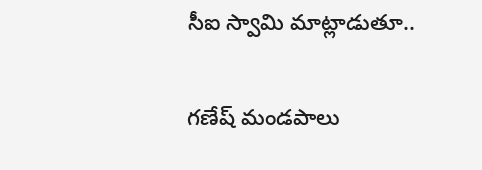సీఐ స్వామి మాట్లాడుతూ..

గణేష్ మండపాలు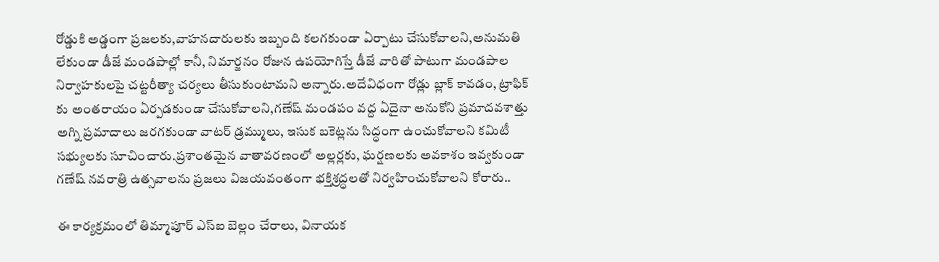రోడ్డుకి అడ్డంగా ప్రజలకు,వాహనదారులకు ఇబ్బంది కలగకుండా ఏర్పాటు చేసుకోవాలని,అనుమతి లేకుండా డీజే మండపాల్లో కానీ, నిమార్జనం రోజున ఉపయోగిస్తే డీజే వారితో పాటుగా మండపాల నిర్వాహకులపై చట్టరీత్యా చర్యలు తీసుకుంటామని అన్నారు.అదేవిధంగా రోడ్లు బ్లాక్ కావడం, ట్రాఫిక్ కు అంతరాయం ఏర్పడకుండా చేసుకోవాలని,గణేష్ మండపం వద్ద ఏదైనా అనుకోని ప్రమాదవశాత్తు అగ్ని ప్రమాదాలు జరగకుండా వాటర్ డ్రమ్ములు, ఇసుక బకెట్లను సిద్ధంగా ఉంచుకోవాలని కమిటీ సభ్యులకు సూచించారు.ప్రశాంతమైన వాతావరణంలో అల్లర్లకు, ఘర్షణలకు అవకాశం ఇవ్వకుండా గణేష్ నవరాత్రి ఉత్సవాలను ప్రజలు విజయవంతంగా భక్తిశ్రద్ధలతో నిర్వహించుకోవాలని కోరారు..

ఈ కార్యక్రమంలో తిమ్మాపూర్ ఎస్ఐ బెల్లం చేరాలు, వినాయక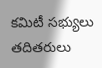కమిటీ సభ్యులు తదితరులు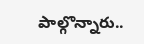పాల్గొన్నారు..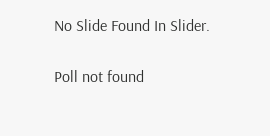No Slide Found In Slider.

Poll not found